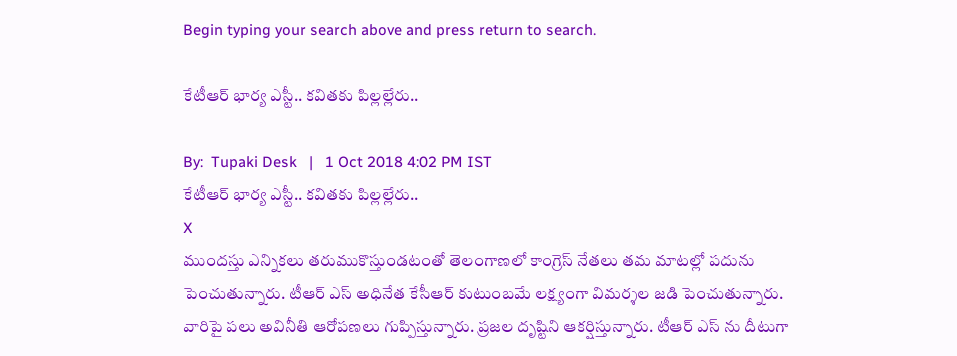Begin typing your search above and press return to search.

కేటీఆర్ భార్య ఎస్టీ.. క‌విత‌కు పిల్ల‌ల్లేరు..

By:  Tupaki Desk   |   1 Oct 2018 4:02 PM IST
కేటీఆర్ భార్య ఎస్టీ.. క‌విత‌కు పిల్ల‌ల్లేరు..
X
ముంద‌స్తు ఎన్నిక‌లు త‌రుముకొస్తుండ‌టంతో తెలంగాణ‌లో కాంగ్రెస్ నేత‌లు త‌మ మాట‌ల్లో ప‌దును పెంచుతున్నారు. టీఆర్ ఎస్ అధినేత కేసీఆర్ కుటుంబమే ల‌క్ష్యంగా విమ‌ర్శ‌ల జ‌డి పెంచుతున్నారు. వారిపై ప‌లు అవినీతి ఆరోప‌ణ‌లు గుప్పిస్తున్నారు. ప్ర‌జ‌ల దృష్టిని ఆక‌ర్షిస్తున్నారు. టీఆర్ ఎస్‌ ను దీటుగా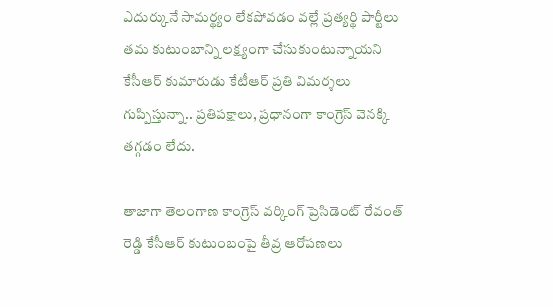ఎదుర్కునే సామ‌ర్థ్యం లేక‌పోవ‌డం వల్లే ప్ర‌త్య‌ర్థి పార్టీలు త‌మ కుటుంబాన్ని ల‌క్ష్యంగా చేసుకుంటున్నాయ‌ని కేసీఆర్ కుమారుడు కేటీఆర్ ప్ర‌తి విమ‌ర్శ‌లు గుప్పిస్తున్నా.. ప్ర‌తిప‌క్షాలు, ప్ర‌ధానంగా కాంగ్రెస్ వెన‌క్కి త‌గ్గ‌డం లేదు.

తాజాగా తెలంగాణ‌ కాంగ్రెస్ వ‌ర్కింగ్ ప్రెసిడెంట్ రేవంత్ రెడ్డి కేసీఆర్ కుటుంబంపై తీవ్ర ఆరోప‌ణ‌లు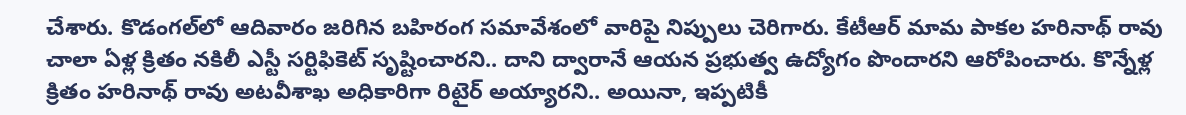చేశారు. కొడంగ‌ల్‌లో ఆదివారం జ‌రిగిన బ‌హిరంగ స‌మావేశంలో వారిపై నిప్పులు చెరిగారు. కేటీఆర్ మామ పాకల హ‌రినాథ్ రావు చాలా ఏళ్ల క్రితం న‌కిలీ ఎస్టీ స‌ర్టిఫికెట్ సృష్టించార‌ని.. దాని ద్వారానే ఆయ‌న ప్ర‌భుత్వ ఉద్యోగం పొందార‌ని ఆరోపించారు. కొన్నేళ్ల క్రితం హ‌రినాథ్ రావు అట‌వీశాఖ అధికారిగా రిటైర్ అయ్యార‌ని.. అయినా, ఇప్ప‌టికీ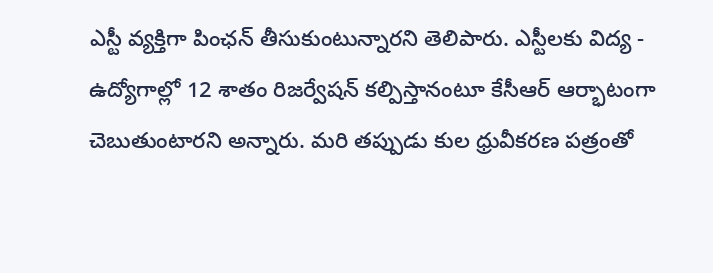ఎస్టీ వ్య‌క్తిగా పింఛ‌న్ తీసుకుంటున్నార‌ని తెలిపారు. ఎస్టీల‌కు విద్య‌ - ఉద్యోగాల్లో 12 శాతం రిజ‌ర్వేష‌న్ క‌ల్పిస్తానంటూ కేసీఆర్ ఆర్భాటంగా చెబుతుంటార‌ని అన్నారు. మ‌రి త‌ప్పుడు కుల ధ్రువీక‌ర‌ణ ప‌త్రంతో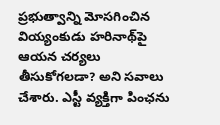ప్ర‌భుత్వాన్ని మోస‌గించిన వియ్యంకుడు హ‌రినాథ్‌పై ఆయ‌న చ‌ర్య‌లు తీసుకోగ‌ల‌డా? అని స‌వాలు చేశారు. ఎస్టీ వ్య‌క్తిగా పింఛ‌ను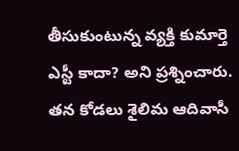తీసుకుంటున్న వ్య‌క్తి కుమార్తె ఎస్టీ కాదా? అని ప్ర‌శ్నించారు. త‌న కోడ‌లు శైలిమ ఆదివాసీ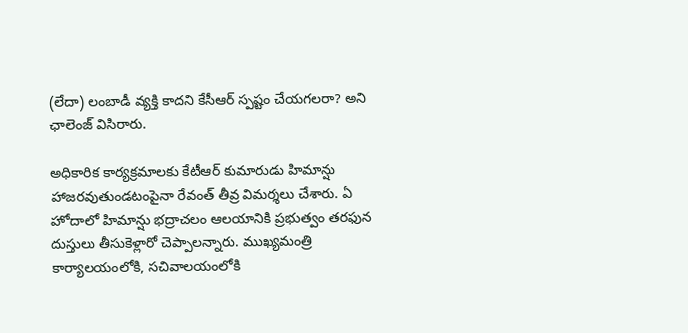(లేదా) లంబాడీ వ్య‌క్తి కాద‌ని కేసీఆర్ స్ప‌ష్టం చేయ‌గ‌ల‌రా? అని ఛాలెంజ్ విసిరారు.

అధికారిక కార్య‌క్ర‌మాల‌కు కేటీఆర్ కుమారుడు హిమాన్షు హాజ‌ర‌వుతుండ‌టంపైనా రేవంత్ తీవ్ర విమ‌ర్శ‌లు చేశారు. ఏ హోదాలో హిమాన్షు భ‌ద్రాచ‌లం ఆల‌యానికి ప్ర‌భుత్వం త‌ర‌ఫున దుస్తులు తీసుకెళ్లారో చెప్పాల‌న్నారు. ముఖ్య‌మంత్రి కార్యాల‌యంలోకి, స‌చివాల‌యంలోకి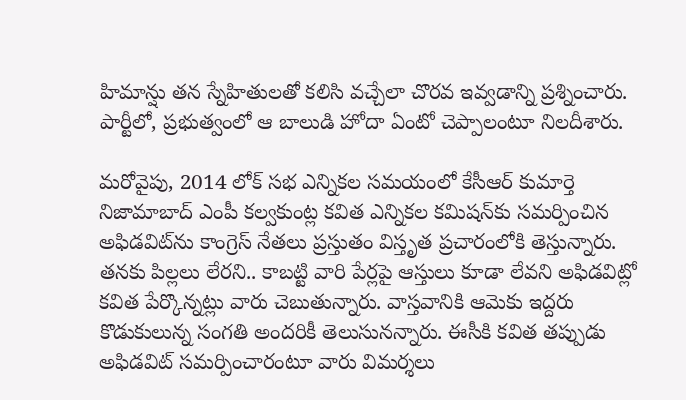హిమాన్షు త‌న స్నేహితుల‌తో క‌లిసి వ‌చ్చేలా చొర‌వ ఇవ్వ‌డాన్ని ప్ర‌శ్నించారు. పార్టీలో, ప్ర‌భుత్వంలో ఆ బాలుడి హోదా ఏంటో చెప్పాలంటూ నిల‌దీశారు.

మ‌రోవైపు, 2014 లోక్‌ స‌భ ఎన్నిక‌ల స‌మ‌యంలో కేసీఆర్ కుమార్తె నిజామాబాద్ ఎంపీ క‌ల్వ‌కుంట్ల క‌విత ఎన్నిక‌ల క‌మిష‌న్‌కు స‌మ‌ర్పించిన అఫిడ‌విట్‌ను కాంగ్రెస్ నేత‌లు ప్రస్తుతం విస్తృత ప్ర‌చారంలోకి తెస్తున్నారు. త‌న‌కు పిల్ల‌లు లేర‌ని.. కాబ‌ట్టి వారి పేర్ల‌పై ఆస్తులు కూడా లేవ‌ని అఫిడ‌విట్లో క‌విత పేర్కొన్న‌ట్లు వారు చెబుతున్నారు. వాస్త‌వానికి ఆమెకు ఇద్ద‌రు కొడుకులున్న సంగ‌తి అంద‌రికీ తెలుసున‌న్నారు. ఈసీకి క‌విత త‌ప్పుడు అఫిడ‌విట్ స‌మ‌ర్పించారంటూ వారు విమ‌ర్శ‌లు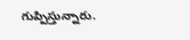గుప్పిస్తున్నారు.